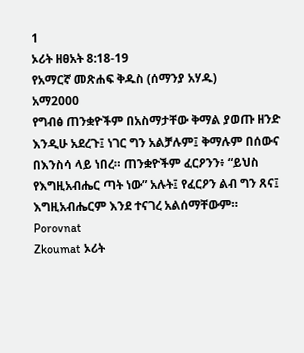1
ኦሪት ዘፀአት 8:18-19
የአማርኛ መጽሐፍ ቅዱስ (ሰማንያ አሃዱ)
አማ2000
የግብፅ ጠንቋዮችም በአስማታቸው ቅማል ያወጡ ዘንድ እንዲሁ አደረጉ፤ ነገር ግን አልቻሉም፤ ቅማሉም በሰውና በእንስሳ ላይ ነበረ። ጠንቋዮችም ፈርዖንን፥ “ይህስ የእግዚአብሔር ጣት ነው” አሉት፤ የፈርዖን ልብ ግን ጸና፤ እግዚአብሔርም እንደ ተናገረ አልሰማቸውም።
Porovnat
Zkoumat ኦሪት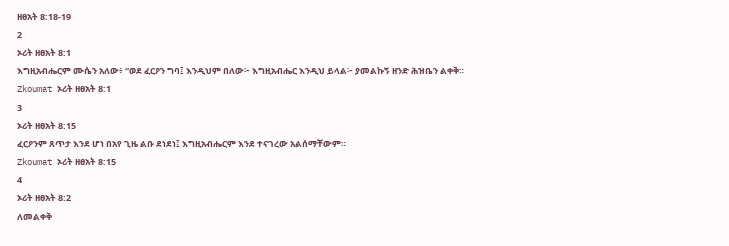ዘፀአት 8:18-19
2
ኦሪት ዘፀአት 8:1
እግዚአብሔርም ሙሴን አለው፥ “ወደ ፈርዖን ግባ፤ እንዲህም በለው፦ እግዚአብሔር እንዲህ ይላል፦ ያመልኩኝ ዘንድ ሕዝቤን ልቀቅ።
Zkoumat ኦሪት ዘፀአት 8:1
3
ኦሪት ዘፀአት 8:15
ፈርዖንም ጸጥታ እንደ ሆነ በአየ ጊዜ ልቡ ደነደነ፤ እግዚአብሔርም እንደ ተናገረው አልሰማቸውም።
Zkoumat ኦሪት ዘፀአት 8:15
4
ኦሪት ዘፀአት 8:2
ለመልቀቅ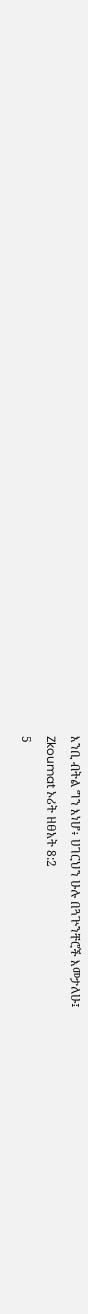እንቢ ብትል ግን እነሆ፥ ሀገርህን ሁሉ በጓጕንቸሮች እመታለሁ፤
Zkoumat ኦሪት ዘፀአት 8:2
5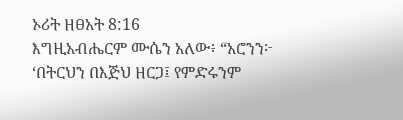ኦሪት ዘፀአት 8:16
እግዚአብሔርም ሙሴን አለው፥ “አሮንን፦ ‘በትርህን በእጅህ ዘርጋ፤ የምድሩንም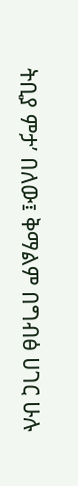ትቢያ ምታ’ በለው፤ ቅማልም በግብፅ ሀገር ሁሉ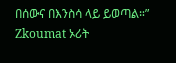በሰውና በእንስሳ ላይ ይወጣል።”
Zkoumat ኦሪት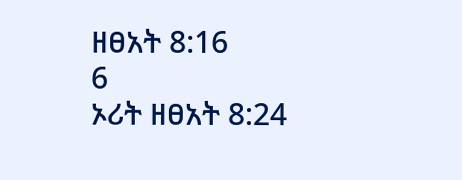ዘፀአት 8:16
6
ኦሪት ዘፀአት 8:24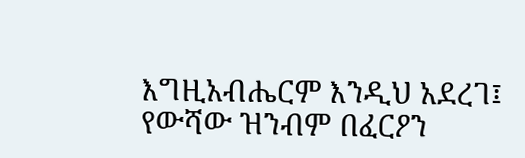እግዚአብሔርም እንዲህ አደረገ፤ የውሻው ዝንብም በፈርዖን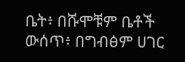ቤት፥ በሹሞቹም ቤቶች ውሰጥ፥ በግብፅም ሀገር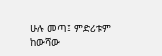ሁሉ መጣ፤ ምድሪቱም ከውሻው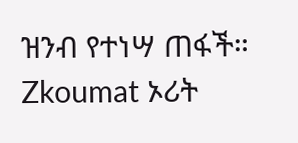ዝንብ የተነሣ ጠፋች።
Zkoumat ኦሪት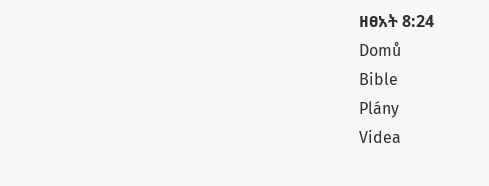ዘፀአት 8:24
Domů
Bible
Plány
Videa